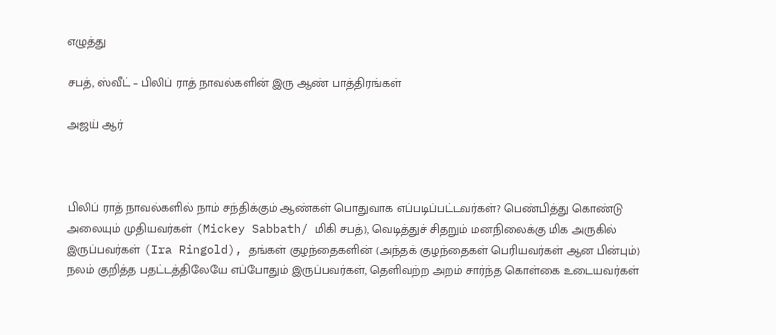எழுத்து

சபத், ஸ்வீட் – பிலிப் ராத் நாவல்களின் இரு ஆண் பாத்திரங்கள்

அஜய் ஆர்



பிலிப் ராத் நாவல்களில் நாம் சந்திக்கும் ஆண்கள் பொதுவாக எப்படிப்பட்டவர்கள்? பெண்பித்து கொண்டு அலையும் முதியவர்கள் (Mickey Sabbath/ மிகி சபத்), வெடித்துச் சிதறும் மனநிலைக்கு மிக அருகில் இருப்பவர்கள் (Ira Ringold), தங்கள் குழந்தைகளின் (அந்தக் குழந்தைகள் பெரியவர்கள் ஆன பின்பும்) நலம் குறித்த பதட்டத்திலேயே எப்போதும் இருப்பவர்கள், தெளிவற்ற அறம் சார்ந்த கொள்கை உடையவர்கள்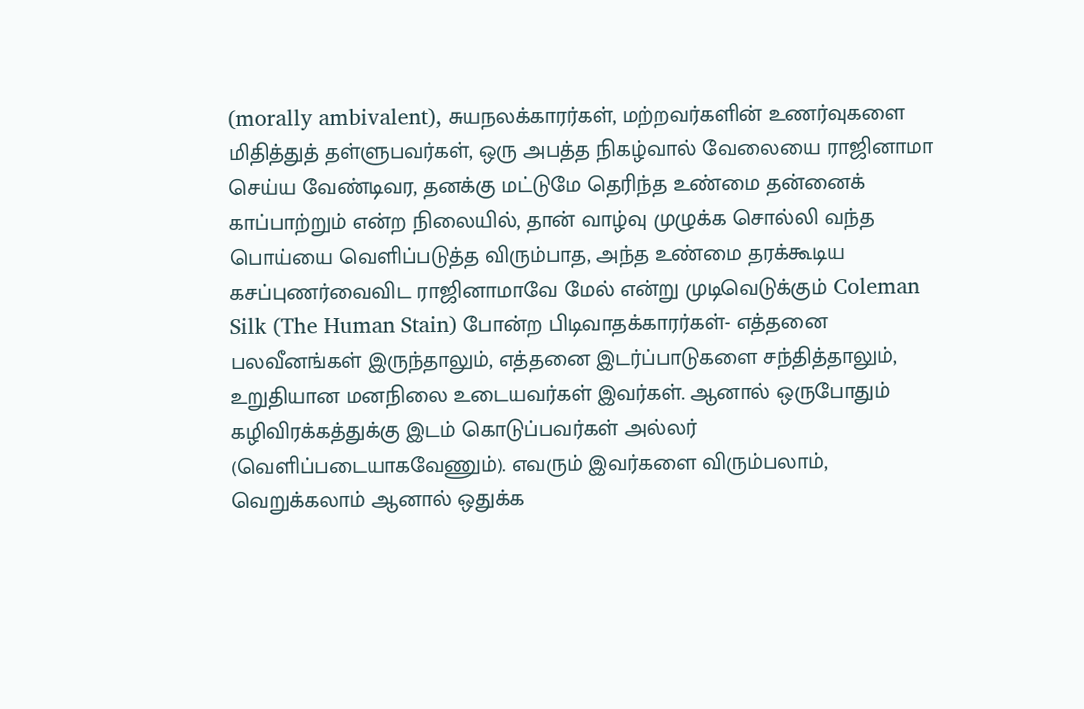(morally ambivalent), சுயநலக்காரர்கள், மற்றவர்களின் உணர்வுகளை மிதித்துத் தள்ளுபவர்கள், ஒரு அபத்த நிகழ்வால் வேலையை ராஜினாமா செய்ய வேண்டிவர, தனக்கு மட்டுமே தெரிந்த உண்மை தன்னைக் காப்பாற்றும் என்ற நிலையில், தான் வாழ்வு முழுக்க சொல்லி வந்த பொய்யை வெளிப்படுத்த விரும்பாத, அந்த உண்மை தரக்கூடிய கசப்புணர்வைவிட ராஜினாமாவே மேல் என்று முடிவெடுக்கும் Coleman Silk (The Human Stain) போன்ற பிடிவாதக்காரர்கள்- எத்தனை பலவீனங்கள் இருந்தாலும், எத்தனை இடர்ப்பாடுகளை சந்தித்தாலும், உறுதியான மனநிலை உடையவர்கள் இவர்கள். ஆனால் ஒருபோதும் கழிவிரக்கத்துக்கு இடம் கொடுப்பவர்கள் அல்லர் (வெளிப்படையாகவேணும்). எவரும் இவர்களை விரும்பலாம், வெறுக்கலாம் ஆனால் ஒதுக்க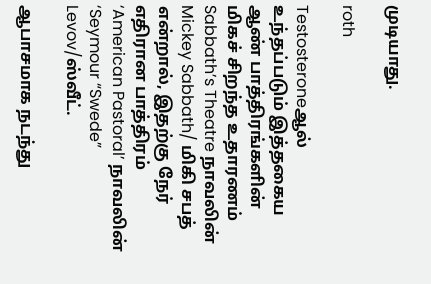முடியாது.

roth

Testosteroneஆல் உந்தப்படும் இத்தகைய ஆண் பாத்திரங்களின் மிகச் சிறந்த உதாரணம் Sabbath’s Theatre நாவலின் Mickey Sabbath/ மிகி சபத் என்றால், இதற்கு நேர் எதிரான பாத்திரம் ‘American Pastoral’ நாவலின் ‘Seymour “Swede” Levov/ஸ்வீட்.

ஆபாசமாக நடந்து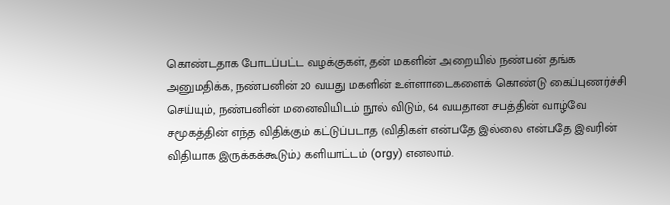கொண்டதாக போடப்பட்ட வழக்குகள், தன் மகளின் அறையில் நண்பன் தங்க அனுமதிக்க, நண்பனின் 20 வயது மகளின் உள்ளாடைகளைக் கொண்டு கைப்புணர்ச்சி செய்யும், நண்பனின் மனைவியிடம் நூல் விடும், 64 வயதான சபத்தின் வாழ்வே சமூகத்தின் எந்த விதிக்கும் கட்டுப்படாத (விதிகள் என்பதே இல்லை என்பதே இவரின் விதியாக இருக்கக்கூடும்,) களியாட்டம் (orgy) எனலாம்.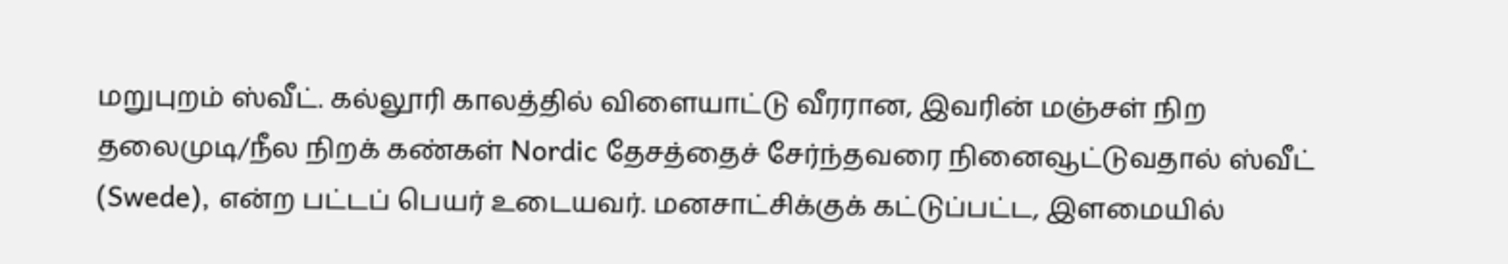மறுபுறம் ஸ்வீட். கல்லூரி காலத்தில் விளையாட்டு வீரரான, இவரின் மஞ்சள் நிற தலைமுடி/நீல நிறக் கண்கள் Nordic தேசத்தைச் சேர்ந்தவரை நினைவூட்டுவதால் ஸ்வீட் (Swede), என்ற பட்டப் பெயர் உடையவர். மனசாட்சிக்குக் கட்டுப்பட்ட, இளமையில்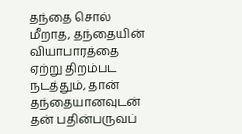தந்தை சொல் மீறாத, தந்தையின் வியாபாரத்தை ஏற்று திறம்பட நடத்தும், தான் தந்தையானவுடன் தன் பதின்பருவப்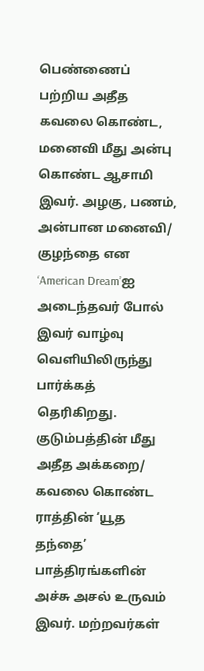பெண்ணைப் பற்றிய அதீத கவலை கொண்ட, மனைவி மீது அன்பு கொண்ட ஆசாமி இவர். அழகு, பணம், அன்பான மனைவி/ குழந்தை என ‘American Dream’ஐ அடைந்தவர் போல் இவர் வாழ்வு வெளியிலிருந்து பார்க்கத் தெரிகிறது. குடும்பத்தின் மீது அதீத அக்கறை/ கவலை கொண்ட ராத்தின் ‘யூத தந்தை’ பாத்திரங்களின் அச்சு அசல் உருவம் இவர். மற்றவர்கள்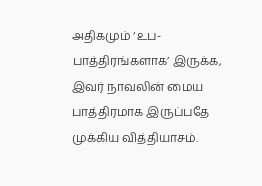அதிகமும் ‘உப-பாத்திரங்களாக’ இருக்க, இவர் நாவலின் மைய பாத்திரமாக இருப்பதே முக்கிய வித்தியாசம்.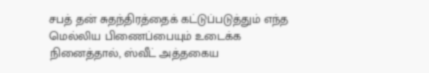சபத் தன் சுதந்திரத்தைக் கட்டுப்படுத்தும் எந்த மெல்லிய பிணைப்பையும் உடைக்க நினைத்தால், ஸ்வீட் அத்தகைய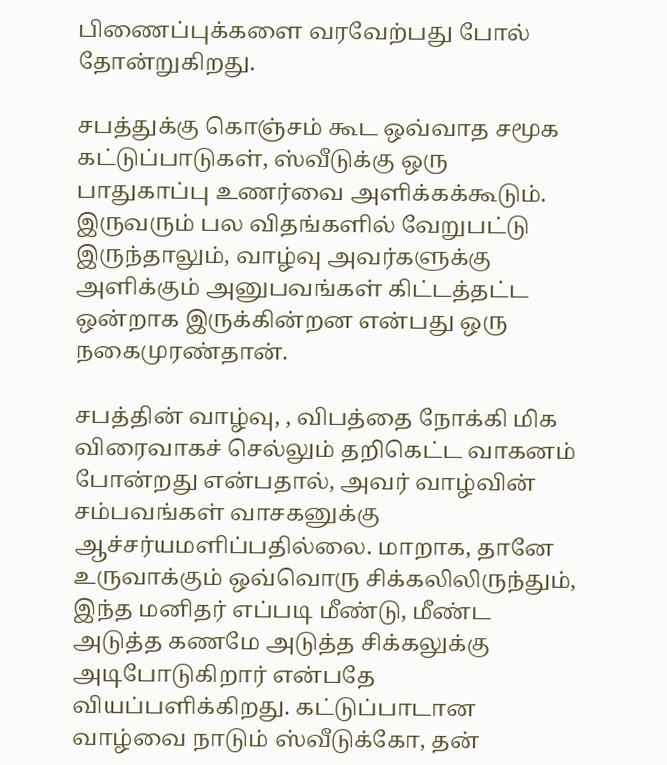பிணைப்புக்களை வரவேற்பது போல் தோன்றுகிறது.

சபத்துக்கு கொஞ்சம் கூட ஒவ்வாத சமூக கட்டுப்பாடுகள், ஸ்வீடுக்கு ஒரு பாதுகாப்பு உணர்வை அளிக்கக்கூடும். இருவரும் பல விதங்களில் வேறுபட்டு இருந்தாலும், வாழ்வு அவர்களுக்கு அளிக்கும் அனுபவங்கள் கிட்டத்தட்ட ஒன்றாக இருக்கின்றன என்பது ஒரு நகைமுரண்தான்.

சபத்தின் வாழ்வு, , விபத்தை நோக்கி மிக விரைவாகச் செல்லும் தறிகெட்ட வாகனம் போன்றது என்பதால், அவர் வாழ்வின் சம்பவங்கள் வாசகனுக்கு ஆச்சர்யமளிப்பதில்லை. மாறாக, தானே உருவாக்கும் ஒவ்வொரு சிக்கலிலிருந்தும், இந்த மனிதர் எப்படி மீண்டு, மீண்ட அடுத்த கணமே அடுத்த சிக்கலுக்கு அடிபோடுகிறார் என்பதே வியப்பளிக்கிறது. கட்டுப்பாடான வாழ்வை நாடும் ஸ்வீடுக்கோ, தன்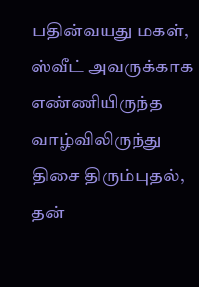பதின்வயது மகள், ஸ்வீட் அவருக்காக எண்ணியிருந்த வாழ்விலிருந்து திசை திரும்புதல், தன்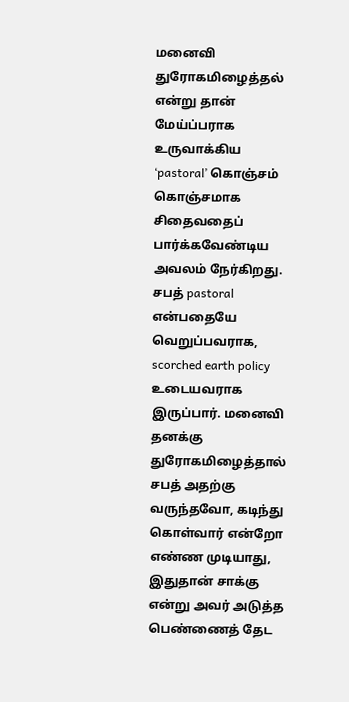மனைவி துரோகமிழைத்தல் என்று தான் மேய்ப்பராக உருவாக்கிய ‘pastoral’ கொஞ்சம் கொஞ்சமாக சிதைவதைப் பார்க்கவேண்டிய அவலம் நேர்கிறது. சபத் pastoral என்பதையே வெறுப்பவராக, scorched earth policy உடையவராக இருப்பார். மனைவி தனக்கு துரோகமிழைத்தால் சபத் அதற்கு வருந்தவோ, கடிந்து கொள்வார் என்றோ எண்ண முடியாது, இதுதான் சாக்கு என்று அவர் அடுத்த பெண்ணைத் தேட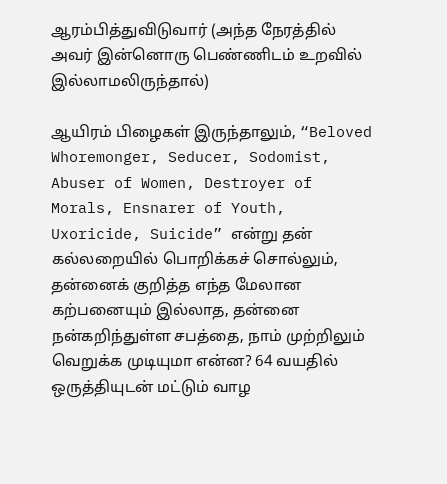ஆரம்பித்துவிடுவார் (அந்த நேரத்தில் அவர் இன்னொரு பெண்ணிடம் உறவில் இல்லாமலிருந்தால்)

ஆயிரம் பிழைகள் இருந்தாலும், “Beloved Whoremonger, Seducer, Sodomist, Abuser of Women, Destroyer of Morals, Ensnarer of Youth, Uxoricide, Suicide” என்று தன் கல்லறையில் பொறிக்கச் சொல்லும், தன்னைக் குறித்த எந்த மேலான கற்பனையும் இல்லாத, தன்னை நன்கறிந்துள்ள சபத்தை, நாம் முற்றிலும் வெறுக்க முடியுமா என்ன? 64 வயதில் ஒருத்தியுடன் மட்டும் வாழ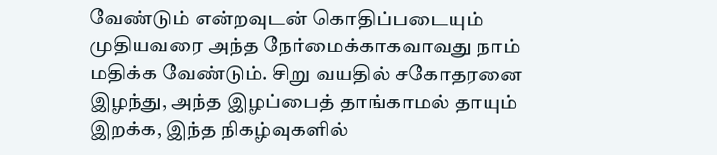வேண்டும் என்றவுடன் கொதிப்படையும் முதியவரை அந்த நேர்மைக்காகவாவது நாம் மதிக்க வேண்டும். சிறு வயதில் சகோதரனை இழந்து, அந்த இழப்பைத் தாங்காமல் தாயும் இறக்க, இந்த நிகழ்வுகளில்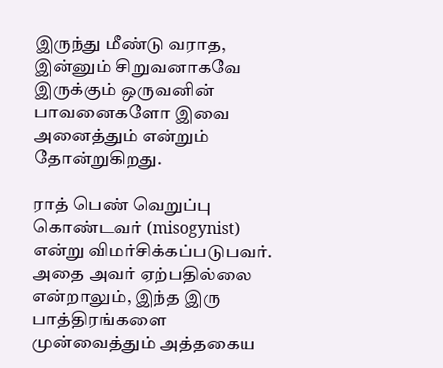இருந்து மீண்டு வராத, இன்னும் சிறுவனாகவே இருக்கும் ஒருவனின் பாவனைகளோ இவை அனைத்தும் என்றும் தோன்றுகிறது.

ராத் பெண் வெறுப்பு கொண்டவர் (misogynist) என்று விமர்சிக்கப்படுபவர். அதை அவர் ஏற்பதில்லை என்றாலும், இந்த இரு பாத்திரங்களை முன்வைத்தும் அத்தகைய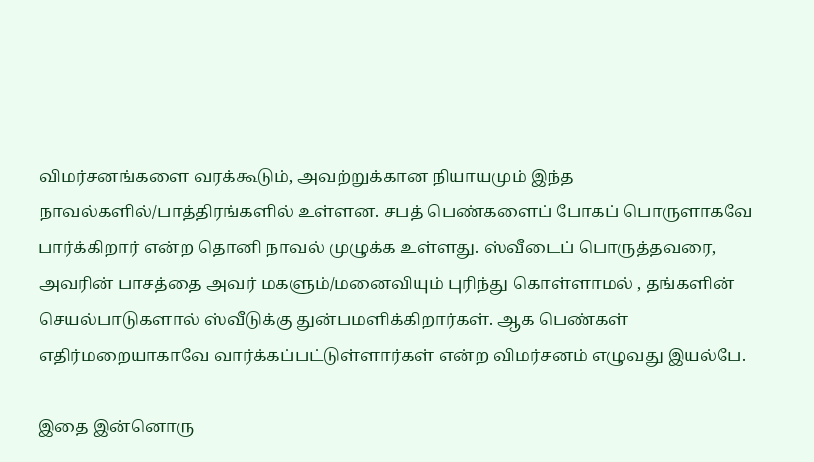விமர்சனங்களை வரக்கூடும், அவற்றுக்கான நியாயமும் இந்த நாவல்களில்/பாத்திரங்களில் உள்ளன. சபத் பெண்களைப் போகப் பொருளாகவே பார்க்கிறார் என்ற தொனி நாவல் முழுக்க உள்ளது. ஸ்வீடைப் பொருத்தவரை, அவரின் பாசத்தை அவர் மகளும்/மனைவியும் புரிந்து கொள்ளாமல் , தங்களின் செயல்பாடுகளால் ஸ்வீடுக்கு துன்பமளிக்கிறார்கள். ஆக பெண்கள் எதிர்மறையாகாவே வார்க்கப்பட்டுள்ளார்கள் என்ற விமர்சனம் எழுவது இயல்பே.

இதை இன்னொரு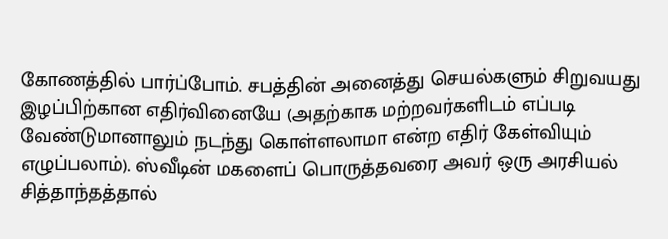கோணத்தில் பார்ப்போம். சபத்தின் அனைத்து செயல்களும் சிறுவயது இழப்பிற்கான எதிர்வினையே (அதற்காக மற்றவர்களிடம் எப்படி வேண்டுமானாலும் நடந்து கொள்ளலாமா என்ற எதிர் கேள்வியும் எழுப்பலாம்). ஸ்வீடின் மகளைப் பொருத்தவரை அவர் ஒரு அரசியல் சித்தாந்தத்தால்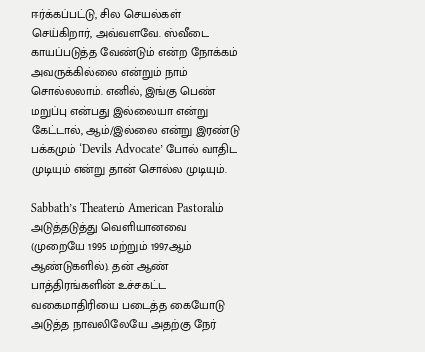ஈர்க்கப்பட்டு, சில செயல்கள் செய்கிறார், அவ்வளவே. ஸ்வீடை காயப்படுத்த வேண்டும் என்ற நோக்கம் அவருக்கில்லை என்றும் நாம் சொல்லலாம். எனில், இங்கு பெண் மறுப்பு என்பது இல்லையா என்று கேட்டால், ஆம்/இல்லை என்று இரண்டு பக்கமும் ‘Devils Advocate’ போல் வாதிட முடியும் என்று தான் சொல்ல முடியும்.

Sabbath’s Theaterம் American Pastoralம் அடுத்தடுத்து வெளியானவை (முறையே 1995 மற்றும் 1997ஆம் ஆண்டுகளில்). தன் ஆண் பாத்திரங்களின் உச்சகட்ட வகைமாதிரியை படைத்த கையோடு அடுத்த நாவலிலேயே அதற்கு நேர்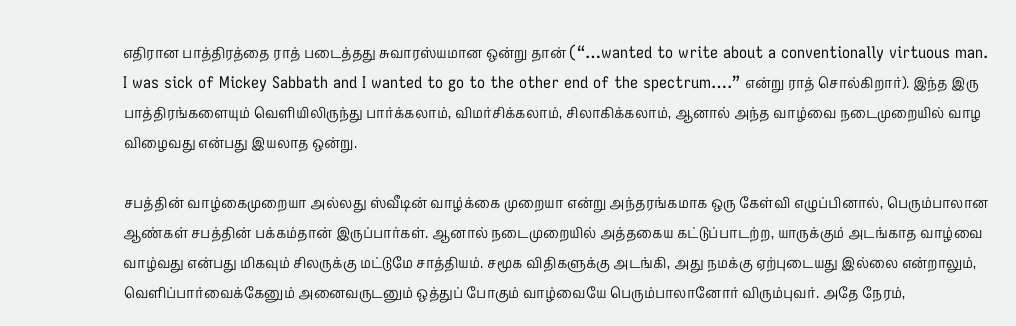எதிரான பாத்திரத்தை ராத் படைத்தது சுவாரஸ்யமான ஒன்று தான் (“…wanted to write about a conventionally virtuous man. I was sick of Mickey Sabbath and I wanted to go to the other end of the spectrum….” என்று ராத் சொல்கிறார்). இந்த இரு பாத்திரங்களையும் வெளியிலிருந்து பார்க்கலாம், விமர்சிக்கலாம், சிலாகிக்கலாம், ஆனால் அந்த வாழ்வை நடைமுறையில் வாழ விழைவது என்பது இயலாத ஒன்று.

சபத்தின் வாழ்கைமுறையா அல்லது ஸ்வீடின் வாழ்க்கை முறையா என்று அந்தரங்கமாக ஒரு கேள்வி எழுப்பினால், பெரும்பாலான ஆண்கள் சபத்தின் பக்கம்தான் இருப்பார்கள். ஆனால் நடைமுறையில் அத்தகைய கட்டுப்பாடற்ற, யாருக்கும் அடங்காத வாழ்வை வாழ்வது என்பது மிகவும் சிலருக்கு மட்டுமே சாத்தியம். சமூக விதிகளுக்கு அடங்கி, அது நமக்கு ஏற்புடையது இல்லை என்றாலும், வெளிப்பார்வைக்கேனும் அனைவருடனும் ஒத்துப் போகும் வாழ்வையே பெரும்பாலானோர் விரும்புவர். அதே நேரம்,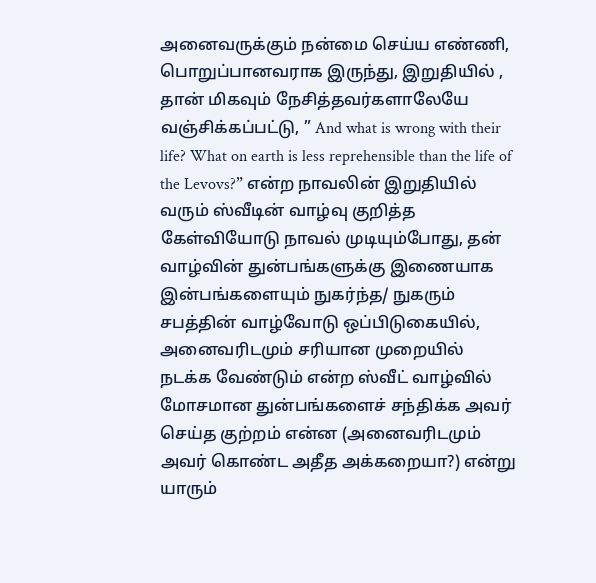அனைவருக்கும் நன்மை செய்ய எண்ணி, பொறுப்பானவராக இருந்து, இறுதியில் , தான் மிகவும் நேசித்தவர்களாலேயே வஞ்சிக்கப்பட்டு, ” And what is wrong with their life? What on earth is less reprehensible than the life of the Levovs?” என்ற நாவலின் இறுதியில் வரும் ஸ்வீடின் வாழ்வு குறித்த கேள்வியோடு நாவல் முடியும்போது, தன் வாழ்வின் துன்பங்களுக்கு இணையாக இன்பங்களையும் நுகர்ந்த/ நுகரும் சபத்தின் வாழ்வோடு ஒப்பிடுகையில், அனைவரிடமும் சரியான முறையில் நடக்க வேண்டும் என்ற ஸ்வீட் வாழ்வில் மோசமான துன்பங்களைச் சந்திக்க அவர் செய்த குற்றம் என்ன (அனைவரிடமும் அவர் கொண்ட அதீத அக்கறையா?) என்று யாரும்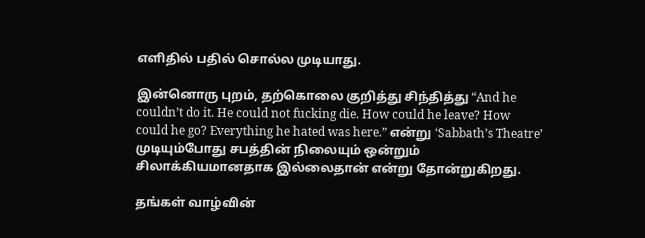எளிதில் பதில் சொல்ல முடியாது.

இன்னொரு புறம், தற்கொலை குறித்து சிந்தித்து “And he couldn’t do it. He could not fucking die. How could he leave? How could he go? Everything he hated was here.” என்று ‘Sabbath’s Theatre’ முடியும்போது சபத்தின் நிலையும் ஒன்றும் சிலாக்கியமானதாக இல்லைதான் என்று தோன்றுகிறது.

தங்கள் வாழ்வின்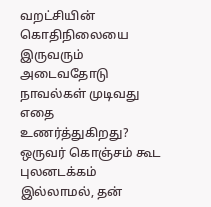வறட்சியின் கொதிநிலையை இருவரும் அடைவதோடு நாவல்கள் முடிவது எதை உணர்த்துகிறது? ஒருவர் கொஞ்சம் கூட புலனடக்கம் இல்லாமல், தன்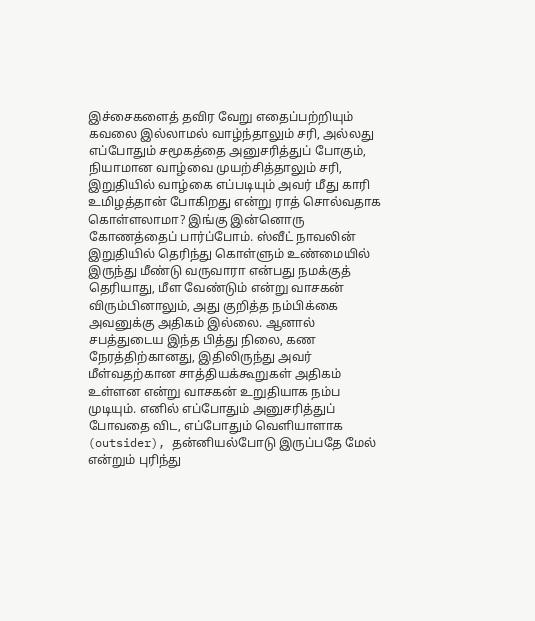இச்சைகளைத் தவிர வேறு எதைப்பற்றியும் கவலை இல்லாமல் வாழ்ந்தாலும் சரி, அல்லது எப்போதும் சமூகத்தை அனுசரித்துப் போகும், நியாமான வாழ்வை முயற்சித்தாலும் சரி, இறுதியில் வாழ்கை எப்படியும் அவர் மீது காரி உமிழத்தான் போகிறது என்று ராத் சொல்வதாக கொள்ளலாமா? இங்கு இன்னொரு கோணத்தைப் பார்ப்போம். ஸ்வீட் நாவலின் இறுதியில் தெரிந்து கொள்ளும் உண்மையில் இருந்து மீண்டு வருவாரா என்பது நமக்குத் தெரியாது, மீள வேண்டும் என்று வாசகன் விரும்பினாலும், அது குறித்த நம்பிக்கை அவனுக்கு அதிகம் இல்லை. ஆனால் சபத்துடைய இந்த பித்து நிலை, கண நேரத்திற்கானது, இதிலிருந்து அவர் மீள்வதற்கான சாத்தியக்கூறுகள் அதிகம் உள்ளன என்று வாசகன் உறுதியாக நம்ப முடியும். எனில் எப்போதும் அனுசரித்துப் போவதை விட, எப்போதும் வெளியாளாக (outsider), தன்னியல்போடு இருப்பதே மேல் என்றும் புரிந்து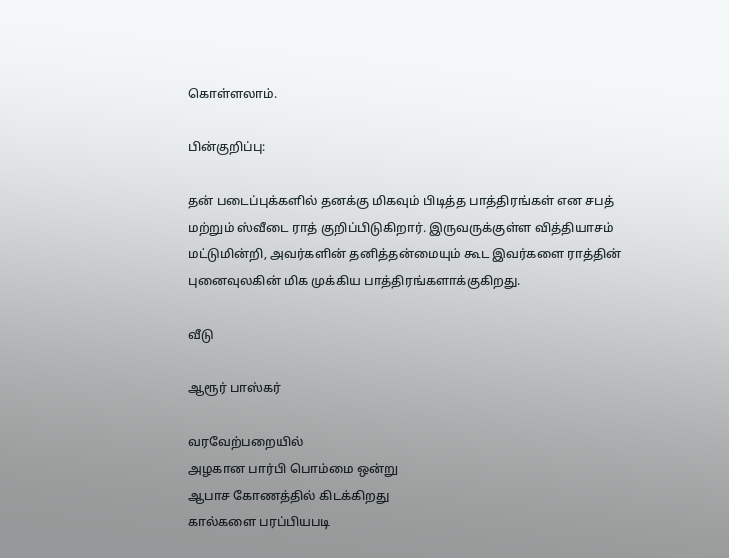கொள்ளலாம்.

பின்குறிப்பு:

தன் படைப்புக்களில் தனக்கு மிகவும் பிடித்த பாத்திரங்கள் என சபத் மற்றும் ஸ்வீடை ராத் குறிப்பிடுகிறார். இருவருக்குள்ள வித்தியாசம் மட்டுமின்றி, அவர்களின் தனித்தன்மையும் கூட இவர்களை ராத்தின் புனைவுலகின் மிக முக்கிய பாத்திரங்களாக்குகிறது.

வீடு

ஆரூர் பாஸ்கர்

வரவேற்பறையில்
அழகான பார்பி பொம்மை ஒன்று
ஆபாச கோணத்தில் கிடக்கிறது
கால்களை பரப்பியபடி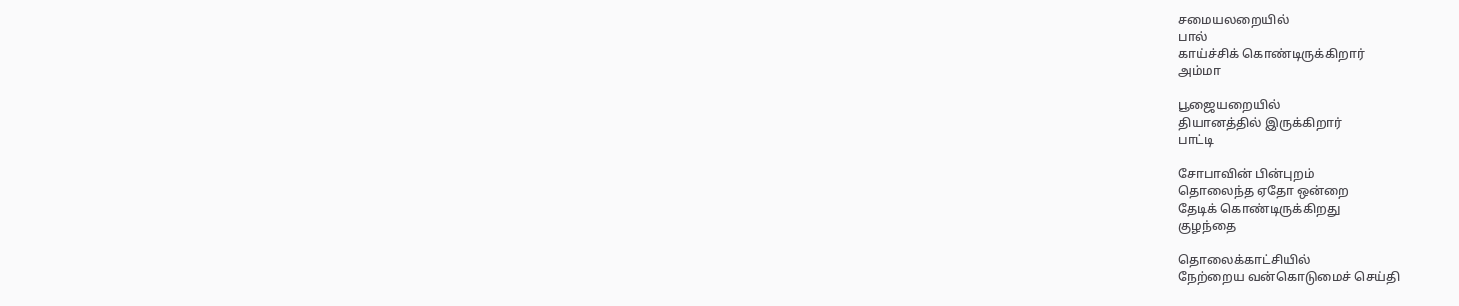சமையலறையில்
பால்
காய்ச்சிக் கொண்டிருக்கிறார்
அம்மா

பூஜையறையில்
தியானத்தில் இருக்கிறார்
பாட்டி

சோபாவின் பின்புறம்
தொலைந்த ஏதோ ஒன்றை
தேடிக் கொண்டிருக்கிறது
குழந்தை

தொலைக்காட்சியில்
நேற்றைய வன்கொடுமைச் செய்தி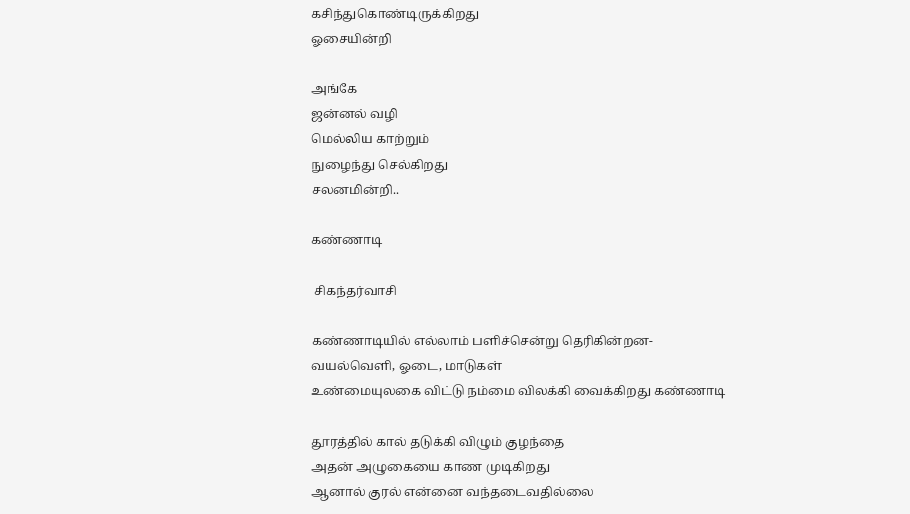கசிந்துகொண்டிருக்கிறது
ஓசையின்றி

அங்கே
ஜன்னல் வழி
மெல்லிய காற்றும்
நுழைந்து செல்கிறது
சலனமின்றி..

கண்ணாடி

 சிகந்தர்வாசி

கண்ணாடியில் எல்லாம் பளிச்சென்று தெரிகின்றன-
வயல்வெளி, ஓடை, மாடுகள்
உண்மையுலகை விட்டு நம்மை விலக்கி வைக்கிறது கண்ணாடி

தூரத்தில் கால் தடுக்கி விழும் குழந்தை
அதன் அழுகையை காண முடிகிறது
ஆனால் குரல் என்னை வந்தடைவதில்லை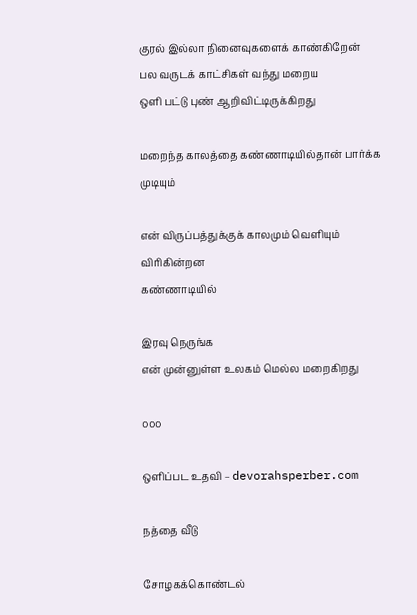குரல் இல்லா நினைவுகளைக் காண்கிறேன்
பல வருடக் காட்சிகள் வந்து மறைய
ஒளி பட்டு புண் ஆறிவிட்டிருக்கிறது

மறைந்த காலத்தை கண்ணாடியில்தான் பார்க்க முடியும்

என் விருப்பத்துக்குக் காலமும் வெளியும் விரிகின்றன
கண்ணாடியில்

இரவு நெருங்க
என் முன்னுள்ள உலகம் மெல்ல மறைகிறது

௦௦௦

ஒளிப்பட உதவி – devorahsperber.com

நத்தை வீடு

சோழகக்கொண்டல்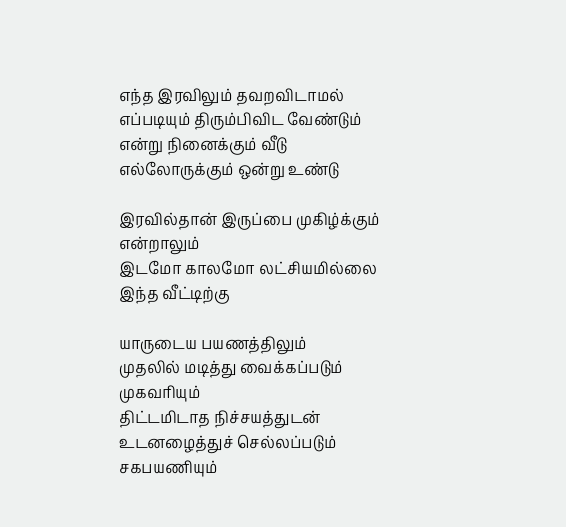எந்த இரவிலும் தவறவிடாமல்
எப்படியும் திரும்பிவிட வேண்டும்
என்று நினைக்கும் வீடு
எல்லோருக்கும் ஒன்று உண்டு

இரவில்தான் இருப்பை முகிழ்க்கும் என்றாலும்
இடமோ காலமோ லட்சியமில்லை
இந்த வீட்டிற்கு

யாருடைய பயணத்திலும்
முதலில் மடித்து வைக்கப்படும் முகவரியும்
திட்டமிடாத நிச்சயத்துடன்
உடனழைத்துச் செல்லப்படும்
சகபயணியும்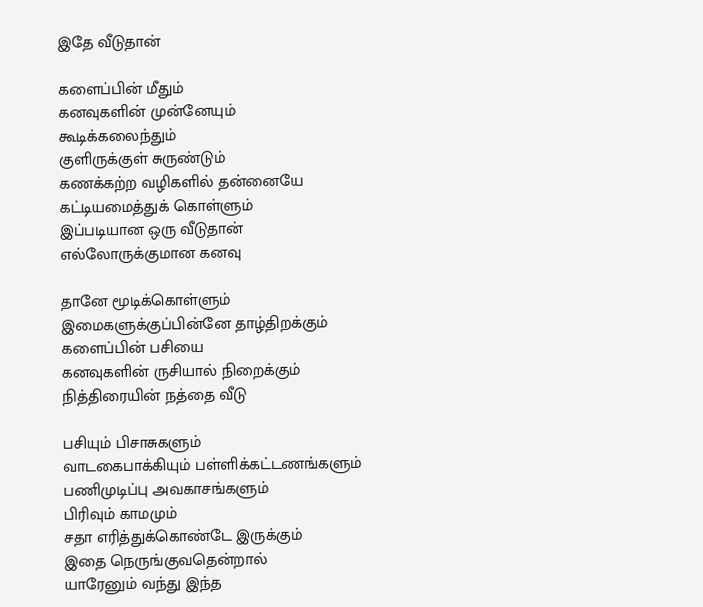இதே வீடுதான்

களைப்பின் மீதும்
கனவுகளின் முன்னேயும்
கூடிக்கலைந்தும்
குளிருக்குள் சுருண்டும்
கணக்கற்ற வழிகளில் தன்னையே
கட்டியமைத்துக் கொள்ளும்
இப்படியான ஒரு வீடுதான்
எல்லோருக்குமான கனவு

தானே மூடிக்கொள்ளும்
இமைகளுக்குப்பின்னே தாழ்திறக்கும்
களைப்பின் பசியை
கனவுகளின் ருசியால் நிறைக்கும்
நித்திரையின் நத்தை வீடு

பசியும் பிசாசுகளும்
வாடகைபாக்கியும் பள்ளிக்கட்டணங்களும்
பணிமுடிப்பு அவகாசங்களும்
பிரிவும் காமமும்
சதா எரித்துக்கொண்டே இருக்கும்
இதை நெருங்குவதென்றால்
யாரேனும் வந்து இந்த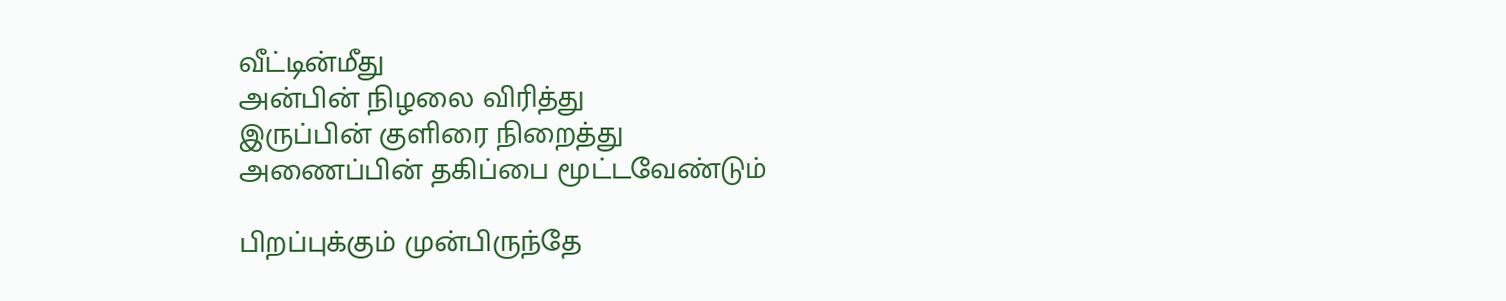வீட்டின்மீது
அன்பின் நிழலை விரித்து
இருப்பின் குளிரை நிறைத்து
அணைப்பின் தகிப்பை மூட்டவேண்டும்

பிறப்புக்கும் முன்பிருந்தே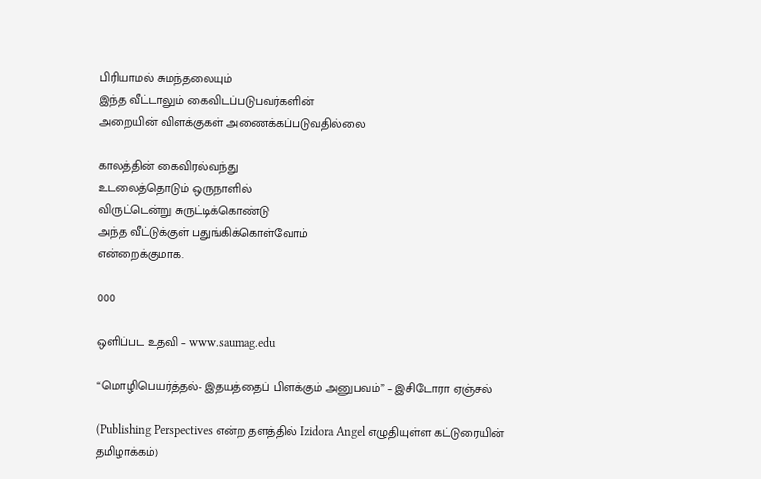பிரியாமல் சுமந்தலையும்
இந்த வீட்டாலும் கைவிடப்படுபவர்களின்
அறையின் விளக்குகள் அணைக்கப்படுவதில்லை

காலத்தின் கைவிரல்வந்து
உடலைத்தொடும் ஒருநாளில்
விருட்டென்று சுருட்டிக்கொண்டு
அந்த வீட்டுக்குள் பதுங்கிக்கொள்வோம்
என்றைக்குமாக.

000

ஒளிப்பட உதவி – www.saumag.edu

“மொழிபெயர்த்தல்- இதயத்தைப் பிளக்கும் அனுபவம்” – இசிடோரா ஏஞ்சல்

(Publishing Perspectives என்ற தளத்தில் Izidora Angel எழுதியுள்ள கட்டுரையின் தமிழாக்கம்)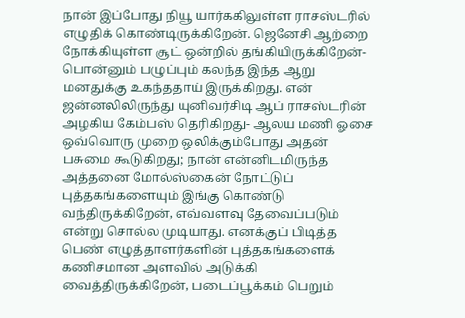நான் இப்போது நியூ யார்ககிலுள்ள ராசஸ்டரில் எழுதிக் கொண்டிருக்கிறேன். ஜெனேசி ஆற்றை நோக்கியுள்ள சூட் ஒன்றில் தங்கியிருக்கிறேன்- பொன்னும் பழுப்பும் கலந்த இந்த ஆறு மனதுக்கு உகந்ததாய் இருக்கிறது. என் ஜன்னலிலிருந்து யுனிவர்சிடி ஆப் ராசஸ்டரின் அழகிய கேம்பஸ் தெரிகிறது- ஆலய மணி ஓசை ஒவ்வொரு முறை ஒலிக்கும்போது அதன் பசுமை கூடுகிறது; நான் என்னிடமிருந்த அத்தனை மோல்ஸ்கைன் நோட்டுப் புத்தகங்களையும் இங்கு கொண்டு வந்திருக்கிறேன், எவ்வளவு தேவைப்படும் என்று சொல்ல முடியாது. எனக்குப் பிடித்த பெண் எழுத்தாளர்களின் புத்தகங்களைக் கணிசமான அளவில் அடுக்கி வைத்திருக்கிறேன், படைப்பூக்கம் பெறும்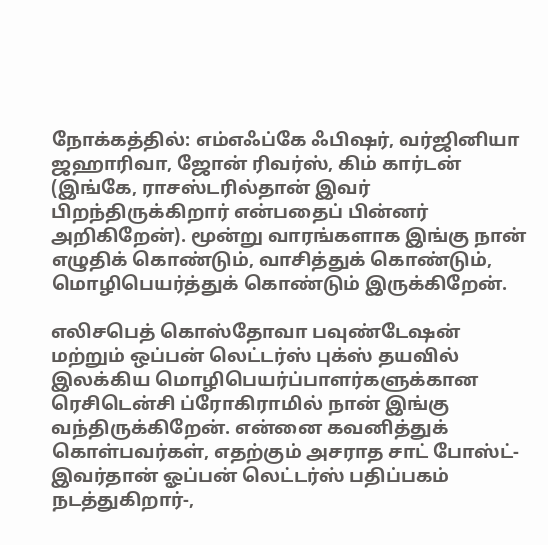நோக்கத்தில்: எம்எஃப்கே ஃபிஷர், வர்ஜினியா ஜஹாரிவா, ஜோன் ரிவர்ஸ், கிம் கார்டன் (இங்கே, ராசஸ்டரில்தான் இவர் பிறந்திருக்கிறார் என்பதைப் பின்னர் அறிகிறேன்). மூன்று வாரங்களாக இங்கு நான் எழுதிக் கொண்டும், வாசித்துக் கொண்டும், மொழிபெயர்த்துக் கொண்டும் இருக்கிறேன்.

எலிசபெத் கொஸ்தோவா பவுண்டேஷன் மற்றும் ஒப்பன் லெட்டர்ஸ் புக்ஸ் தயவில் இலக்கிய மொழிபெயர்ப்பாளர்களுக்கான ரெசிடென்சி ப்ரோகிராமில் நான் இங்கு வந்திருக்கிறேன். என்னை கவனித்துக் கொள்பவர்கள், எதற்கும் அசராத சாட் போஸ்ட்- இவர்தான் ஓப்பன் லெட்டர்ஸ் பதிப்பகம் நடத்துகிறார்-,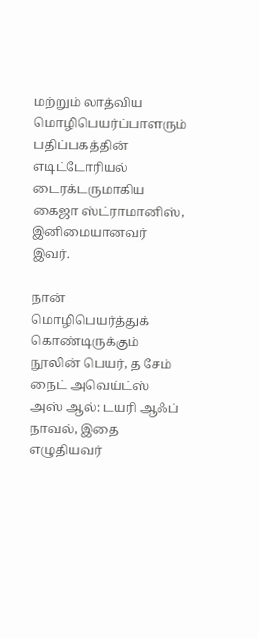மற்றும் லாத்விய மொழிபெயர்ப்பாளரும் பதிப்பகத்தின் எடிட்டோரியல் டைரக்டருமாகிய கைஜா ஸ்ட்ராமானிஸ், இனிமையானவர் இவர்.

நான் மொழிபெயர்த்துக் கொண்டிருக்கும் நூலின் பெயர், த சேம் நைட் அவெய்ட்ஸ் அஸ் ஆல்: டயரி ஆஃப் நாவல், இதை எழுதியவர்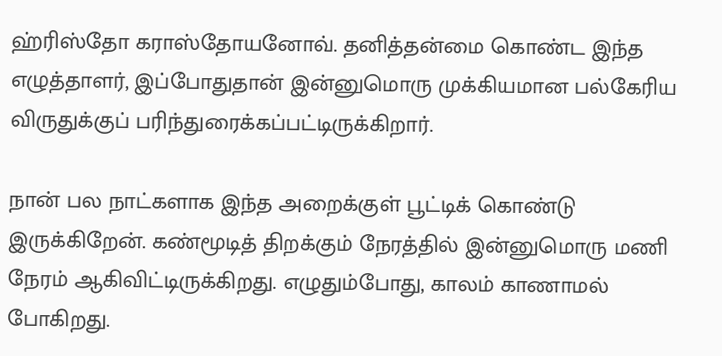ஹ்ரிஸ்தோ கராஸ்தோயனோவ். தனித்தன்மை கொண்ட இந்த எழுத்தாளர், இப்போதுதான் இன்னுமொரு முக்கியமான பல்கேரிய விருதுக்குப் பரிந்துரைக்கப்பட்டிருக்கிறார்.

நான் பல நாட்களாக இந்த அறைக்குள் பூட்டிக் கொண்டு இருக்கிறேன். கண்மூடித் திறக்கும் நேரத்தில் இன்னுமொரு மணி நேரம் ஆகிவிட்டிருக்கிறது. எழுதும்போது, காலம் காணாமல் போகிறது.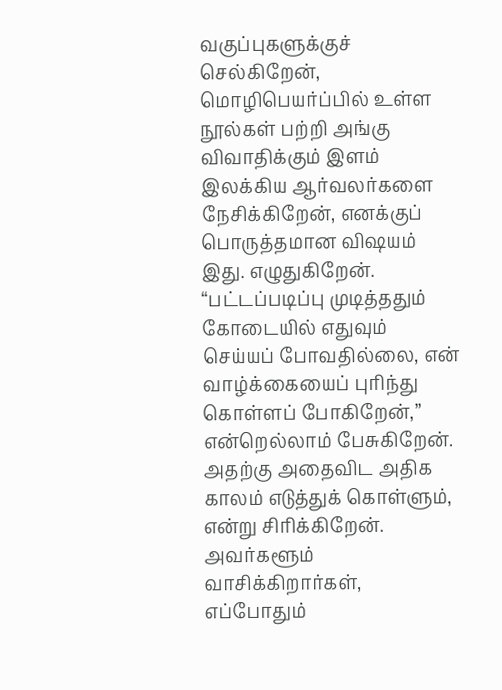வகுப்புகளுக்குச் செல்கிறேன், மொழிபெயர்ப்பில் உள்ள நூல்கள் பற்றி அங்கு விவாதிக்கும் இளம் இலக்கிய ஆர்வலர்களை நேசிக்கிறேன், எனக்குப் பொருத்தமான விஷயம் இது. எழுதுகிறேன். “பட்டப்படிப்பு முடித்ததும் கோடையில் எதுவும் செய்யப் போவதில்லை, என் வாழ்க்கையைப் புரிந்து கொள்ளப் போகிறேன்,” என்றெல்லாம் பேசுகிறேன். அதற்கு அதைவிட அதிக காலம் எடுத்துக் கொள்ளும், என்று சிரிக்கிறேன். அவர்களூம் வாசிக்கிறார்கள், எப்போதும்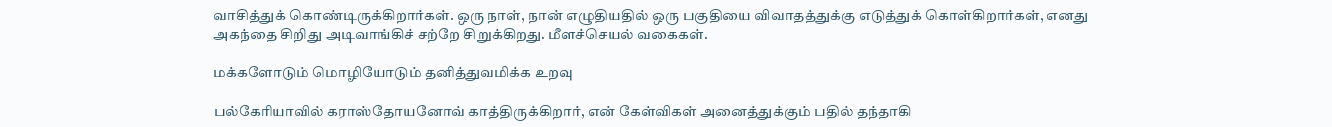வாசித்துக் கொண்டிருக்கிறார்கள். ஒரு நாள், நான் எழுதியதில் ஒரு பகுதியை விவாதத்துக்கு எடுத்துக் கொள்கிறார்கள், எனது அகந்தை சிறிது அடிவாங்கிச் சற்றே சிறுக்கிறது. மீளச்செயல் வகைகள்.

மக்களோடும் மொழியோடும் தனித்துவமிக்க உறவு

பல்கேரியாவில் கராஸ்தோயனோவ் காத்திருக்கிறார், என் கேள்விகள் அனைத்துக்கும் பதில் தந்தாகி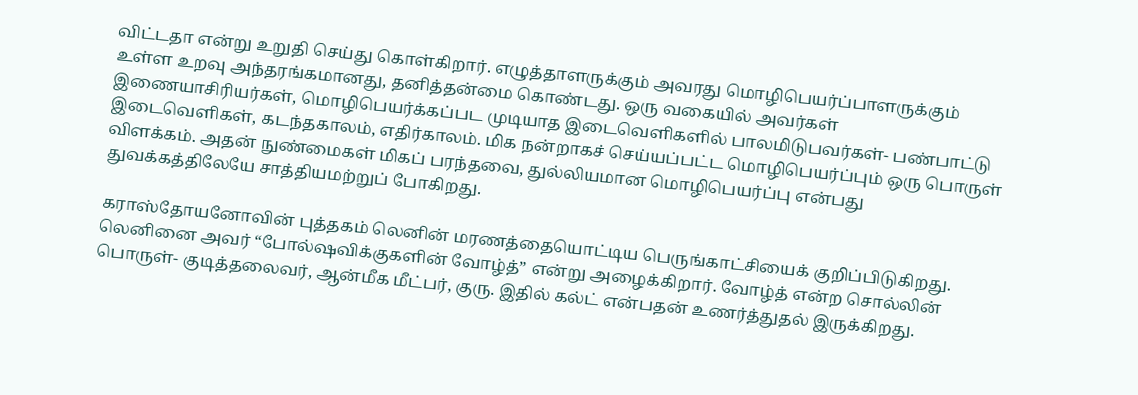விட்டதா என்று உறுதி செய்து கொள்கிறார். எழுத்தாளருக்கும் அவரது மொழிபெயர்ப்பாளருக்கும் உள்ள உறவு அந்தரங்கமானது, தனித்தன்மை கொண்டது. ஒரு வகையில் அவர்கள் இணையாசிரியர்கள், மொழிபெயர்க்கப்பட முடியாத இடைவெளிகளில் பாலமிடுபவர்கள்- பண்பாட்டு இடைவெளிகள், கடந்தகாலம், எதிர்காலம். மிக நன்றாகச் செய்யப்பட்ட மொழிபெயர்ப்பும் ஒரு பொருள் விளக்கம். அதன் நுண்மைகள் மிகப் பரந்தவை, துல்லியமான மொழிபெயர்ப்பு என்பது துவக்கத்திலேயே சாத்தியமற்றுப் போகிறது.

கராஸ்தோயனோவின் புத்தகம் லெனின் மரணத்தையொட்டிய பெருங்காட்சியைக் குறிப்பிடுகிறது. லெனினை அவர் “போல்ஷவிக்குகளின் வோழ்த்” என்று அழைக்கிறார். வோழ்த் என்ற சொல்லின் பொருள்- குடித்தலைவர், ஆன்மீக மீட்பர், குரு. இதில் கல்ட் என்பதன் உணர்த்துதல் இருக்கிறது.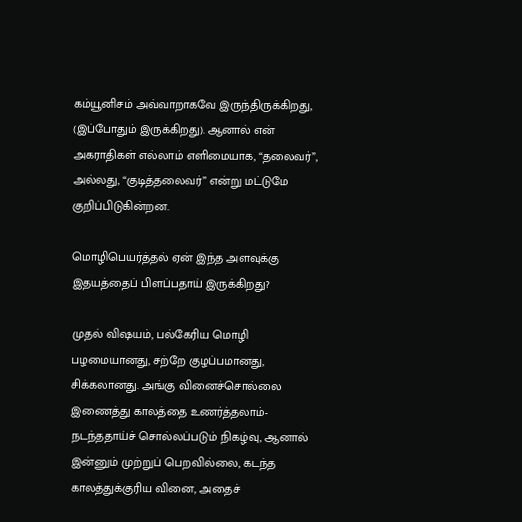கம்யூனிசம் அவ்வாறாகவே இருந்திருக்கிறது, (இப்போதும் இருக்கிறது). ஆனால் என் அகராதிகள் எல்லாம் எளிமையாக, “தலைவர்”, அல்லது, “குடித்தலைவர்” என்று மட்டுமே குறிப்பிடுகின்றன.

மொழிபெயர்த்தல் ஏன் இந்த அளவுக்கு இதயத்தைப் பிளப்பதாய் இருக்கிறது?

முதல் விஷயம், பல்கேரிய மொழி பழமையானது, சற்றே குழப்பமானது, சிக்கலானது. அங்கு வினைச்சொல்லை இணைத்து காலத்தை உணர்த்தலாம்- நடந்ததாய்ச் சொல்லப்படும் நிகழ்வு, ஆனால் இன்னும் முற்றுப் பெறவில்லை, கடந்த காலத்துக்குரிய வினை, அதைச்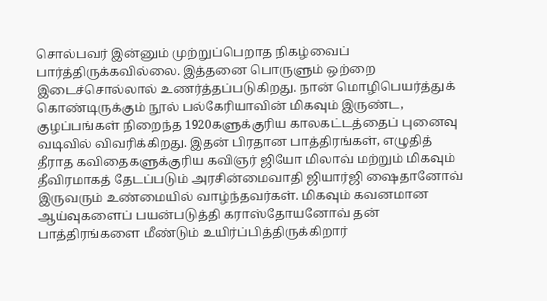சொல்பவர் இன்னும் முற்றுப்பெறாத நிகழ்வைப் பார்த்திருக்கவில்லை. இத்தனை பொருளும் ஒற்றை இடைச்சொல்லால் உணர்த்தப்படுகிறது. நான் மொழிபெயர்த்துக் கொண்டிருக்கும் நூல் பல்கேரியாவின் மிகவும் இருண்ட, குழப்பங்கள் நிறைந்த 1920களுக்குரிய காலகட்டத்தைப் புனைவு வடிவில் விவரிக்கிறது. இதன் பிரதான பாத்திரங்கள், எழுதித் தீராத கவிதைகளுக்குரிய கவிஞர் ஜியோ மிலாவ் மற்றும் மிகவும் தீவிரமாகத் தேடப்படும் அரசின்மைவாதி ஜியார்ஜி ஷைதானோவ் இருவரும் உண்மையில் வாழ்ந்தவர்கள். மிகவும் கவனமான ஆய்வுகளைப் பயன்படுத்தி கராஸ்தோயனோவ் தன் பாத்திரங்களை மீண்டும் உயிர்ப்பித்திருக்கிறார்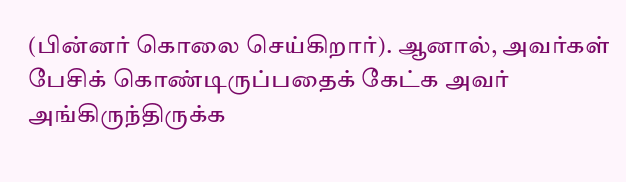(பின்னர் கொலை செய்கிறார்). ஆனால், அவர்கள் பேசிக் கொண்டிருப்பதைக் கேட்க அவர் அங்கிருந்திருக்க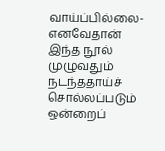வாய்ப்பில்லை- எனவேதான் இந்த நூல் முழுவதும் நடந்ததாய்ச் சொல்லப்படும் ஒன்றைப்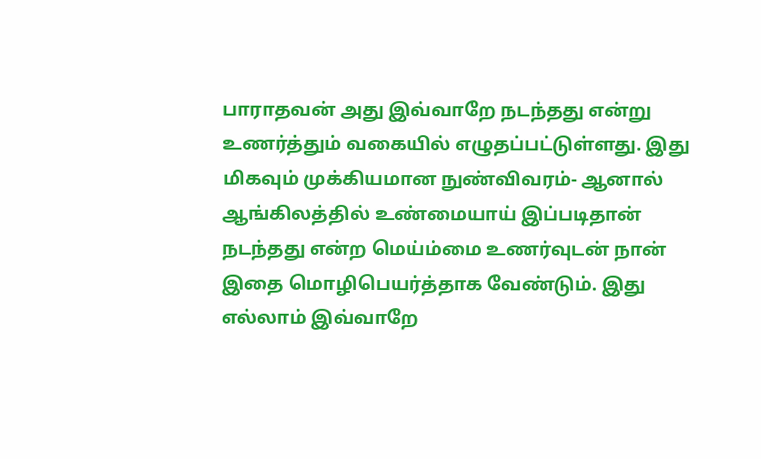பாராதவன் அது இவ்வாறே நடந்தது என்று உணர்த்தும் வகையில் எழுதப்பட்டுள்ளது. இது மிகவும் முக்கியமான நுண்விவரம்- ஆனால் ஆங்கிலத்தில் உண்மையாய் இப்படிதான் நடந்தது என்ற மெய்ம்மை உணர்வுடன் நான் இதை மொழிபெயர்த்தாக வேண்டும். இது எல்லாம் இவ்வாறே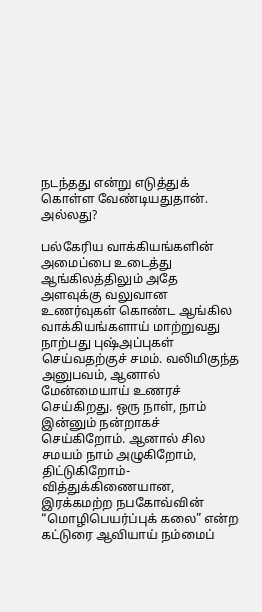நடந்தது என்று எடுத்துக் கொள்ள வேண்டியதுதான். அல்லது?

பல்கேரிய வாக்கியங்களின் அமைப்பை உடைத்து ஆங்கிலத்திலும் அதே அளவுக்கு வலுவான உணர்வுகள் கொண்ட ஆங்கில வாக்கியங்களாய் மாற்றுவது நாற்பது புஷ்அப்புகள் செய்வதற்குச் சமம். வலிமிகுந்த அனுபவம், ஆனால் மேன்மையாய் உணரச் செய்கிறது. ஒரு நாள், நாம் இன்னும் நன்றாகச் செய்கிறோம். ஆனால் சில சமயம் நாம் அழுகிறோம், திட்டுகிறோம்- வித்துக்கிணையான, இரக்கமற்ற நபகோவ்வின் “மொழிபெயர்ப்புக் கலை” என்ற கட்டுரை ஆவியாய் நம்மைப்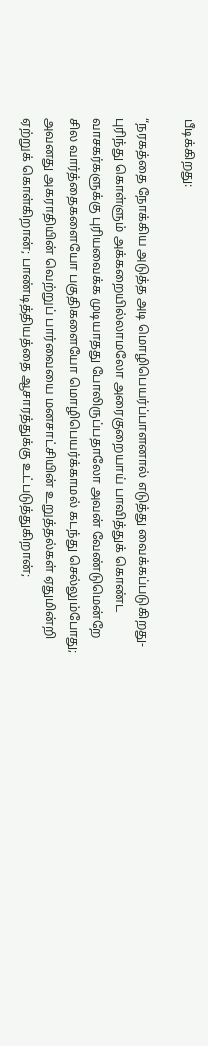பீடிக்கிறது:

“நரகத்தை நோக்கிய அடுத்த அடி மொழிபெயர்ப்பாளனால் எடுத்து வைக்கப்படுகிறது- புரிந்து கொள்ளும் அக்கறையில்லாமலோ அரைகுறையாய் பாவித்துக் கொண்ட வாசகர்களுக்கு புரியவைக்க முடியாதது போலிருப்பதாலோ அவன் வேண்டுமென்றே சில வார்த்தைகளையோ பகுதிகளையோ மொழிபெயர்க்காமல் கடந்து செல்லும்போது; அவனது அகராதியின் வெற்றுப் பார்வையை மனசாட்சியின் உறுத்தல்கள் ஏதுமின்றி ஏற்றுக் கொள்கிறான்; பாண்டித்தியத்தை ஆசாரத்துக்கு உட்படுத்துகிறான்;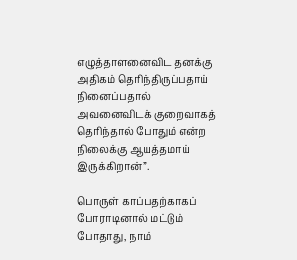எழுத்தாளனைவிட தனக்கு அதிகம் தெரிந்திருப்பதாய் நினைப்பதால் அவனைவிடக் குறைவாகத் தெரிந்தால் போதும் என்ற நிலைக்கு ஆயத்தமாய் இருக்கிறான்”.

பொருள் காப்பதற்காகப் போராடினால் மட்டும் போதாது, நாம்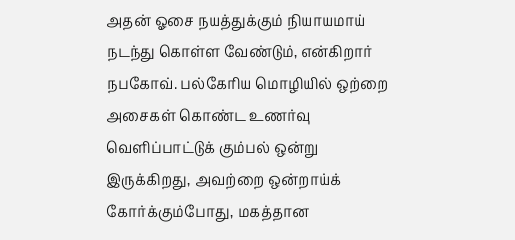அதன் ஓசை நயத்துக்கும் நியாயமாய் நடந்து கொள்ள வேண்டும், என்கிறார் நபகோவ். பல்கேரிய மொழியில் ஒற்றை அசைகள் கொண்ட உணர்வு வெளிப்பாட்டுக் கும்பல் ஒன்று இருக்கிறது, அவற்றை ஒன்றாய்க் கோர்க்கும்போது, மகத்தான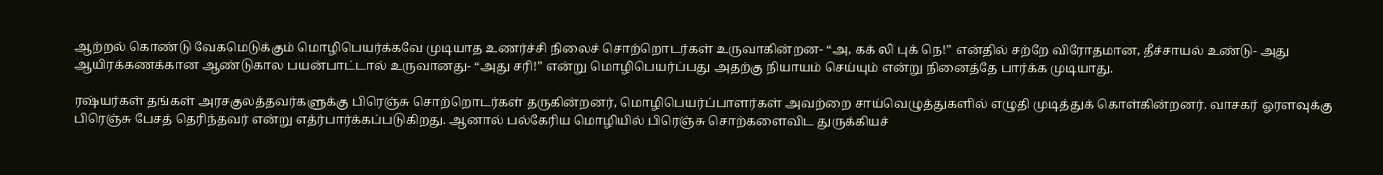ஆற்றல் கொண்டு வேகமெடுக்கும் மொழிபெயர்க்கவே முடியாத உணர்ச்சி நிலைச் சொற்றொடர்கள் உருவாகின்றன- “அ, கக் லி புக் நெ!” என்தில் சற்றே விரோதமான, தீச்சாயல் உண்டு- அது ஆயிரக்கணக்கான ஆண்டுகால பயன்பாட்டால் உருவானது- “அது சரி!” என்று மொழிபெயர்ப்பது அதற்கு நியாயம் செய்யும் என்று நினைத்தே பார்க்க முடியாது.

ரஷ்யர்கள் தங்கள் அரசகுலத்தவர்களுக்கு பிரெஞ்சு சொற்றொடர்கள் தருகின்றனர், மொழிபெயர்ப்பாளர்கள் அவற்றை சாய்வெழுத்துகளில் எழுதி முடித்துக் கொள்கின்றனர். வாசகர் ஓரளவுக்கு பிரெஞ்சு பேசத் தெரிந்தவர் என்று எத்ர்பார்க்கப்படுகிறது. ஆனால் பல்கேரிய மொழியில் பிரெஞ்சு சொற்களைவிட துருக்கியச்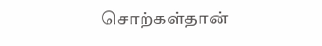சொற்கள்தான்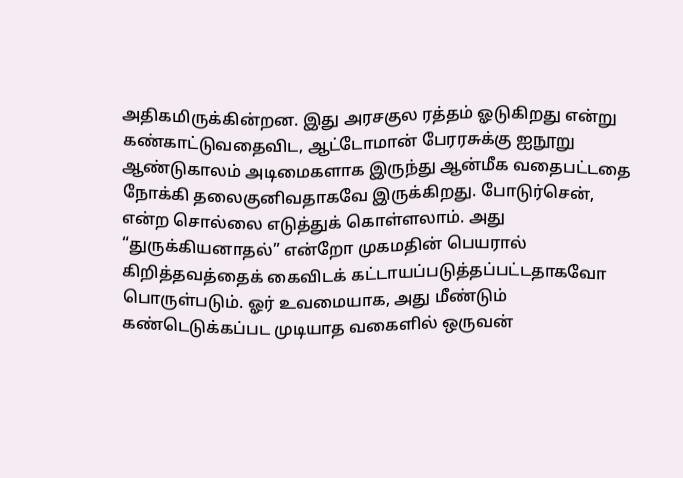அதிகமிருக்கின்றன. இது அரசகுல ரத்தம் ஓடுகிறது என்று கண்காட்டுவதைவிட, ஆட்டோமான் பேரரசுக்கு ஐநூறு ஆண்டுகாலம் அடிமைகளாக இருந்து ஆன்மீக வதைபட்டதை நோக்கி தலைகுனிவதாகவே இருக்கிறது. போடுர்சென், என்ற சொல்லை எடுத்துக் கொள்ளலாம். அது “துருக்கியனாதல்” என்றோ முகமதின் பெயரால் கிறித்தவத்தைக் கைவிடக் கட்டாயப்படுத்தப்பட்டதாகவோ பொருள்படும். ஓர் உவமையாக, அது மீண்டும் கண்டெடுக்கப்பட முடியாத வகைளில் ஒருவன்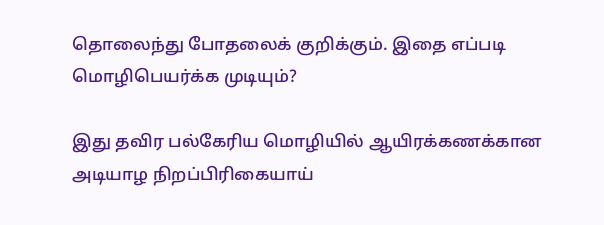தொலைந்து போதலைக் குறிக்கும். இதை எப்படி மொழிபெயர்க்க முடியும்?

இது தவிர பல்கேரிய மொழியில் ஆயிரக்கணக்கான அடியாழ நிறப்பிரிகையாய்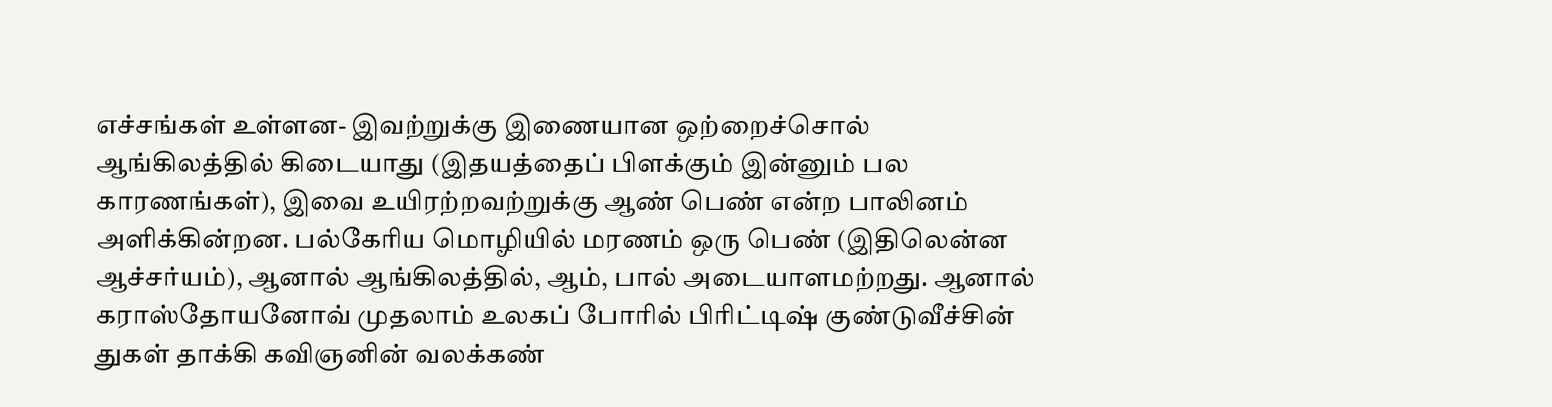எச்சங்கள் உள்ளன- இவற்றுக்கு இணையான ஒற்றைச்சொல் ஆங்கிலத்தில் கிடையாது (இதயத்தைப் பிளக்கும் இன்னும் பல காரணங்கள்), இவை உயிரற்றவற்றுக்கு ஆண் பெண் என்ற பாலினம் அளிக்கின்றன. பல்கேரிய மொழியில் மரணம் ஒரு பெண் (இதிலென்ன ஆச்சர்யம்), ஆனால் ஆங்கிலத்தில், ஆம், பால் அடையாளமற்றது. ஆனால் கராஸ்தோயனோவ் முதலாம் உலகப் போரில் பிரிட்டிஷ் குண்டுவீச்சின் துகள் தாக்கி கவிஞனின் வலக்கண்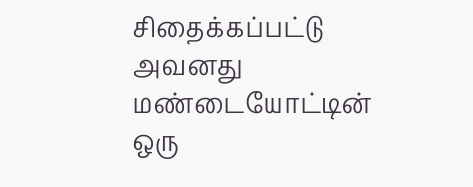சிதைக்கப்பட்டு அவனது மண்டையோட்டின் ஒரு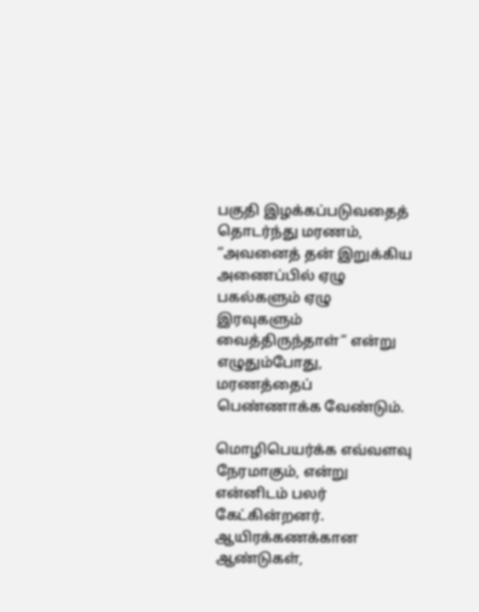பகுதி இழக்கப்படுவதைத் தொடர்ந்து மரணம், “அவனைத் தன் இறுக்கிய அணைப்பில் ஏழு பகல்களும் ஏழு இரவுகளும் வைத்திருந்தாள்” என்று எழுதும்போது, மரணத்தைப் பெண்ணாக்க வேண்டும்.

மொழிபெயர்க்க எவ்வளவு நேரமாகும், என்று என்னிடம் பலர் கேட்கின்றனர். ஆயிரக்கணக்கான ஆண்டுகள்,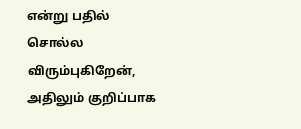என்று பதில் சொல்ல விரும்புகிறேன், அதிலும் குறிப்பாக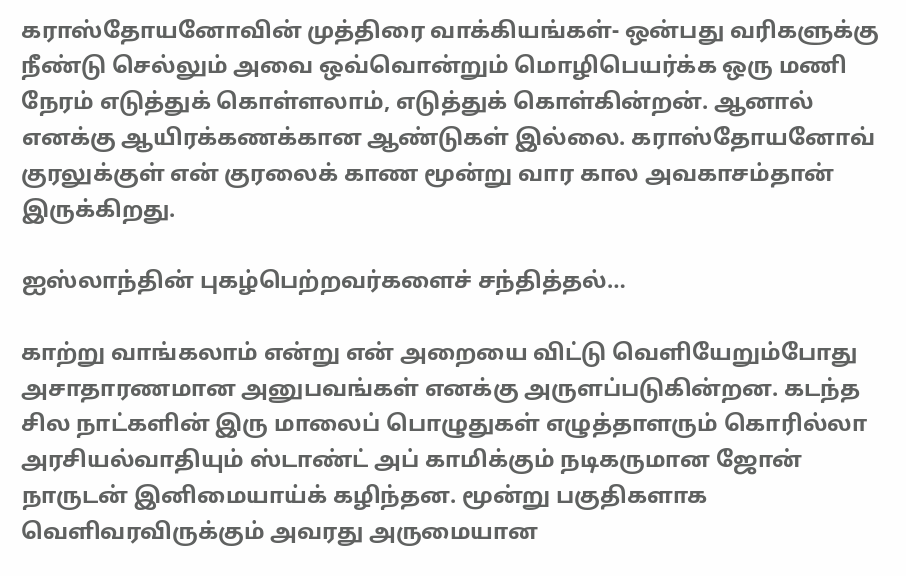கராஸ்தோயனோவின் முத்திரை வாக்கியங்கள்- ஒன்பது வரிகளுக்கு நீண்டு செல்லும் அவை ஒவ்வொன்றும் மொழிபெயர்க்க ஒரு மணி நேரம் எடுத்துக் கொள்ளலாம், எடுத்துக் கொள்கின்றன். ஆனால் எனக்கு ஆயிரக்கணக்கான ஆண்டுகள் இல்லை. கராஸ்தோயனோவ் குரலுக்குள் என் குரலைக் காண மூன்று வார கால அவகாசம்தான் இருக்கிறது.

ஐஸ்லாந்தின் புகழ்பெற்றவர்களைச் சந்தித்தல்…

காற்று வாங்கலாம் என்று என் அறையை விட்டு வெளியேறும்போது அசாதாரணமான அனுபவங்கள் எனக்கு அருளப்படுகின்றன. கடந்த சில நாட்களின் இரு மாலைப் பொழுதுகள் எழுத்தாளரும் கொரில்லா அரசியல்வாதியும் ஸ்டாண்ட் அப் காமிக்கும் நடிகருமான ஜோன் நாருடன் இனிமையாய்க் கழிந்தன. மூன்று பகுதிகளாக வெளிவரவிருக்கும் அவரது அருமையான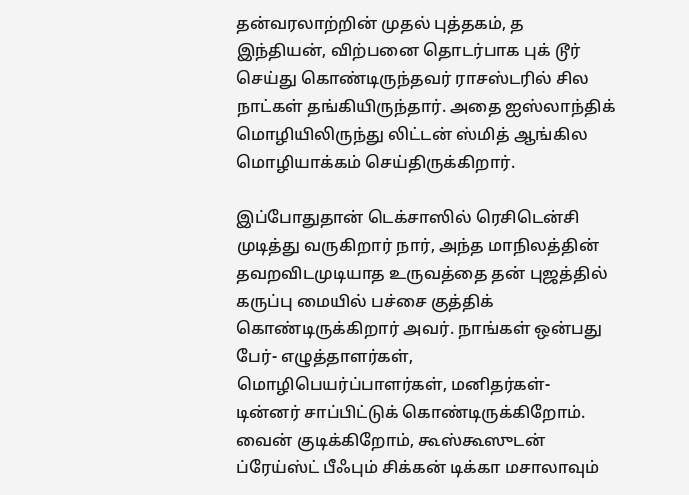தன்வரலாற்றின் முதல் புத்தகம், த இந்தியன், விற்பனை தொடர்பாக புக் டூர் செய்து கொண்டிருந்தவர் ராசஸ்டரில் சில நாட்கள் தங்கியிருந்தார். அதை ஐஸ்லாந்திக் மொழியிலிருந்து லிட்டன் ஸ்மித் ஆங்கில மொழியாக்கம் செய்திருக்கிறார்.

இப்போதுதான் டெக்சாஸில் ரெசிடென்சி முடித்து வருகிறார் நார், அந்த மாநிலத்தின் தவறவிடமுடியாத உருவத்தை தன் புஜத்தில் கருப்பு மையில் பச்சை குத்திக் கொண்டிருக்கிறார் அவர். நாங்கள் ஒன்பது பேர்- எழுத்தாளர்கள், மொழிபெயர்ப்பாளர்கள், மனிதர்கள்- டின்னர் சாப்பிட்டுக் கொண்டிருக்கிறோம். வைன் குடிக்கிறோம், கூஸ்கூஸுடன் ப்ரேய்ஸ்ட் பீஃபும் சிக்கன் டிக்கா மசாலாவும்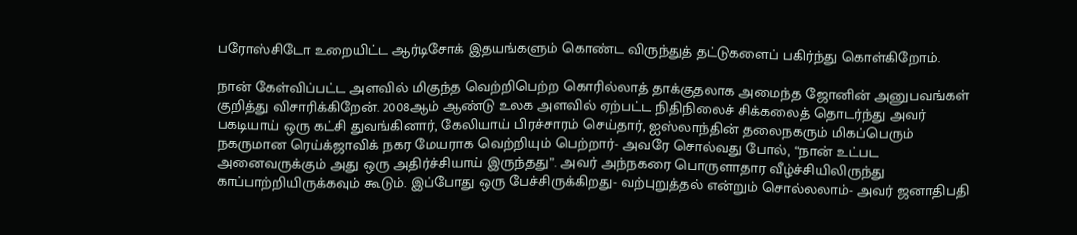பரோஸ்சிடோ உறையிட்ட ஆர்டிசோக் இதயங்களும் கொண்ட விருந்துத் தட்டுகளைப் பகிர்ந்து கொள்கிறோம்.

நான் கேள்விப்பட்ட அளவில் மிகுந்த வெற்றிபெற்ற கொரில்லாத் தாக்குதலாக அமைந்த ஜோனின் அனுபவங்கள் குறித்து விசாரிக்கிறேன். 2008ஆம் ஆண்டு உலக அளவில் ஏற்பட்ட நிதிநிலைச் சிக்கலைத் தொடர்ந்து அவர் பகடியாய் ஒரு கட்சி துவங்கினார், கேலியாய் பிரச்சாரம் செய்தார், ஐஸ்லாந்தின் தலைநகரும் மிகப்பெரும் நகருமான ரெய்க்ஜாவிக் நகர மேயராக வெற்றியும் பெற்றார்- அவரே சொல்வது போல், “நான் உட்பட அனைவருக்கும் அது ஒரு அதிர்ச்சியாய் இருந்தது”. அவர் அந்நகரை பொருளாதார வீழ்ச்சியிலிருந்து காப்பாற்றியிருக்கவும் கூடும். இப்போது ஒரு பேச்சிருக்கிறது- வற்புறுத்தல் என்றும் சொல்லலாம்- அவர் ஜனாதிபதி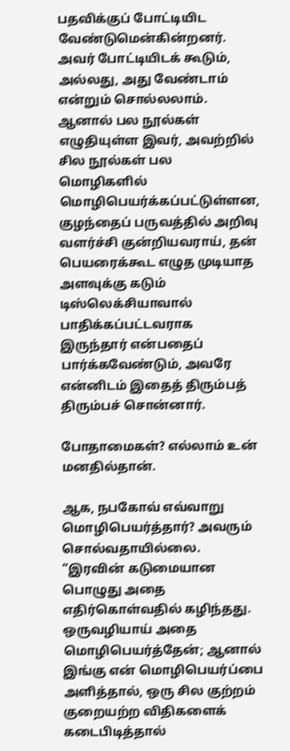பதவிக்குப் போட்டியிட வேண்டுமென்கின்றனர். அவர் போட்டியிடக் கூடும், அல்லது, அது வேண்டாம் என்றும் சொல்லலாம். ஆனால் பல நூல்கள் எழுதியுள்ள இவர், அவற்றில் சில நூல்கள் பல மொழிகளில் மொழிபெயர்க்கப்பட்டுள்ளன, குழந்தைப் பருவத்தில் அறிவு வளர்ச்சி குன்றியவராய், தன் பெயரைக்கூட எழுத முடியாத அளவுக்கு கடும் டிஸ்லெக்சியாவால் பாதிக்கப்பட்டவராக இருந்தார் என்பதைப் பார்க்கவேண்டும், அவரே என்னிடம் இதைத் திரும்பத் திரும்பச் சொன்னார்.

போதாமைகள்? எல்லாம் உன் மனதில்தான்.

ஆக, நபகோவ் எவ்வாறு மொழிபெயர்த்தார்? அவரும் சொல்வதாயில்லை. “இரவின் கடுமையான பொழுது அதை எதிர்கொள்வதில் கழிந்தது. ஒருவழியாய் அதை மொழிபெயர்த்தேன்; ஆனால் இங்கு என் மொழிபெயர்ப்பை அளித்தால், ஒரு சில குற்றம் குறையற்ற விதிகளைக் கடைபிடித்தால்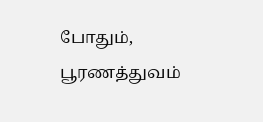போதும், பூரணத்துவம்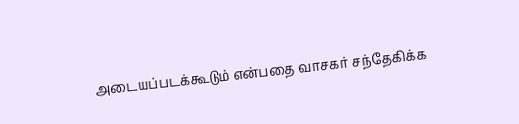அடையப்படக்கூடும் என்பதை வாசகர் சந்தேகிக்க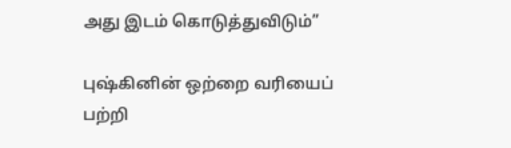அது இடம் கொடுத்துவிடும்”

புஷ்கினின் ஒற்றை வரியைப் பற்றி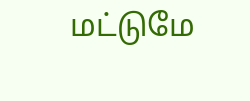மட்டுமே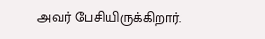அவர் பேசியிருக்கிறார்.